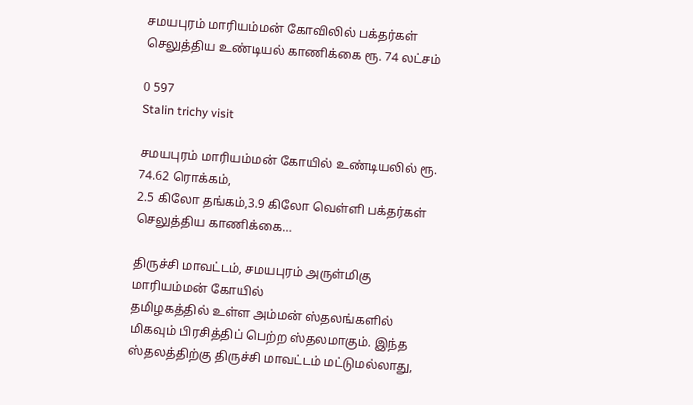சமயபுரம் மாரியம்மன் கோவிலில் பக்தர்கள் செலுத்திய உண்டியல் காணிக்கை ரூ. 74 லட்சம்

0 597
Stalin trichy visit

சமயபுரம் மாரியம்மன் கோயில் உண்டியலில் ரூ. 74.62 ரொக்கம்,
2.5 கிலோ தங்கம்,3.9 கிலோ வெள்ளி பக்தர்கள் செலுத்திய காணிக்கை…

திருச்சி மாவட்டம், சமயபுரம் அருள்மிகு மாரியம்மன் கோயில்
தமிழகத்தில் உள்ள அம்மன் ஸ்தலங்களில் மிகவும் பிரசித்திப் பெற்ற ஸ்தலமாகும். இந்த ஸ்தலத்திற்கு திருச்சி மாவட்டம் மட்டுமல்லாது,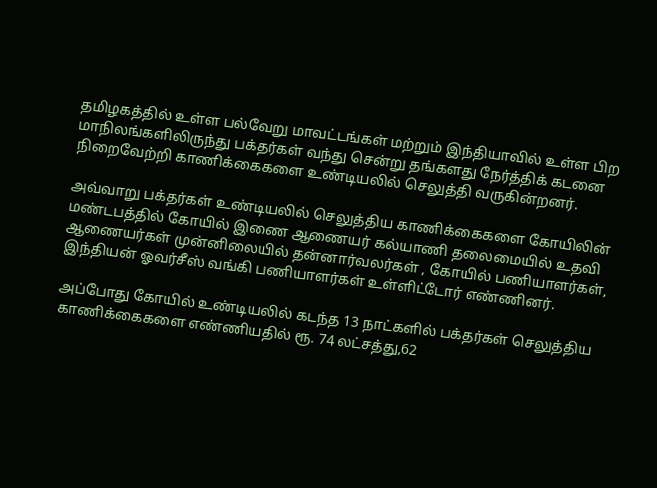தமிழகத்தில் உள்ள பல்வேறு மாவட்டங்கள் மற்றும் இந்தியாவில் உள்ள பிற மாநிலங்களிலிருந்து பக்தர்கள் வந்து சென்று தங்களது நேர்த்திக் கடனை நிறைவேற்றி காணிக்கைகளை உண்டியலில் செலுத்தி வருகின்றனர்.

அவ்வாறு பக்தர்கள் உண்டியலில் செலுத்திய காணிக்கைகளை கோயிலின் மண்டபத்தில் கோயில் இணை ஆணையர் கல்யாணி தலைமையில் உதவி ஆணையர்கள் முன்னிலையில் தன்னார்வலர்கள் , கோயில் பணியாளர்கள், இந்தியன் ஓவர்சீஸ் வங்கி பணியாளர்கள் உள்ளிட்டோர் எண்ணினர்.

அப்போது கோயில் உண்டியலில் கடந்த 13 நாட்களில் பக்தர்கள் செலுத்திய காணிக்கைகளை எண்ணியதில் ரூ. 74 லட்சத்து,62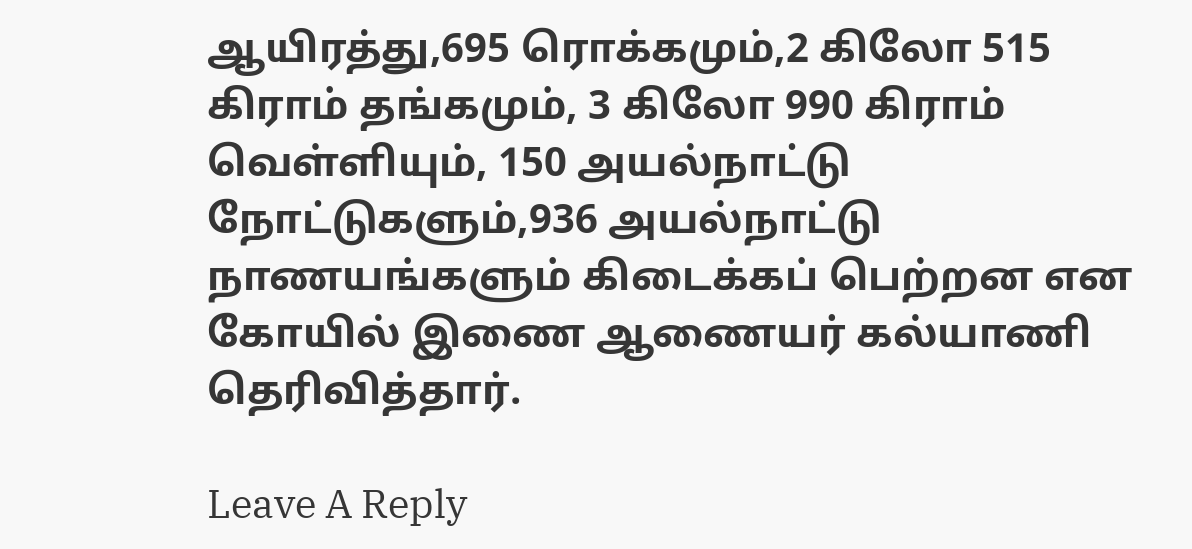ஆயிரத்து,695 ரொக்கமும்,2 கிலோ 515 கிராம் தங்கமும், 3 கிலோ 990 கிராம் வெள்ளியும், 150 அயல்நாட்டு நோட்டுகளும்,936 அயல்நாட்டு நாணயங்களும் கிடைக்கப் பெற்றன என கோயில் இணை ஆணையர் கல்யாணி  தெரிவித்தார்.

Leave A Reply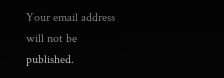Your email address will not be published.